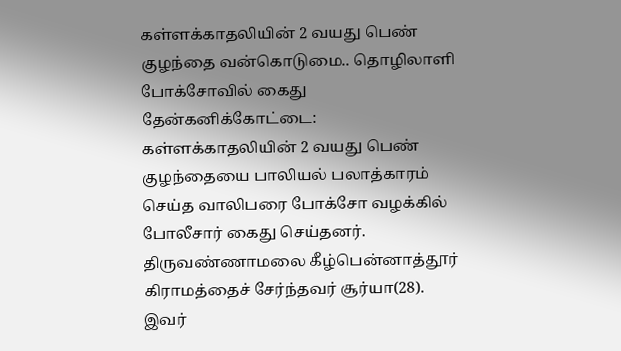கள்ளக்காதலியின் 2 வயது பெண் குழந்தை வன்கொடுமை.. தொழிலாளி போக்சோவில் கைது
தேன்கனிக்கோட்டை: கள்ளக்காதலியின் 2 வயது பெண் குழந்தையை பாலியல் பலாத்காரம் செய்த வாலிபரை போக்சோ வழக்கில் போலீசார் கைது செய்தனர். திருவண்ணாமலை கீழ்பென்னாத்தூர் கிராமத்தைச் சேர்ந்தவர் சூர்யா(28). இவர்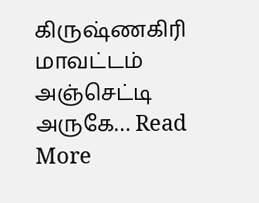கிருஷ்ணகிரி மாவட்டம் அஞ்செட்டி அருகே… Read More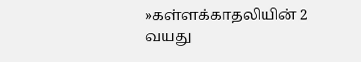»கள்ளக்காதலியின் 2 வயது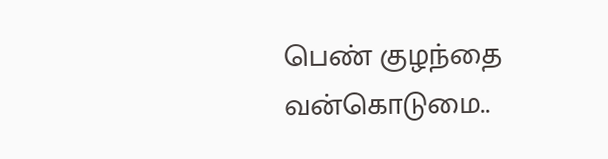பெண் குழந்தை வன்கொடுமை..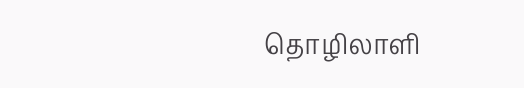தொழிலாளி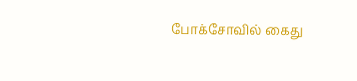போக்சோவில் கைது